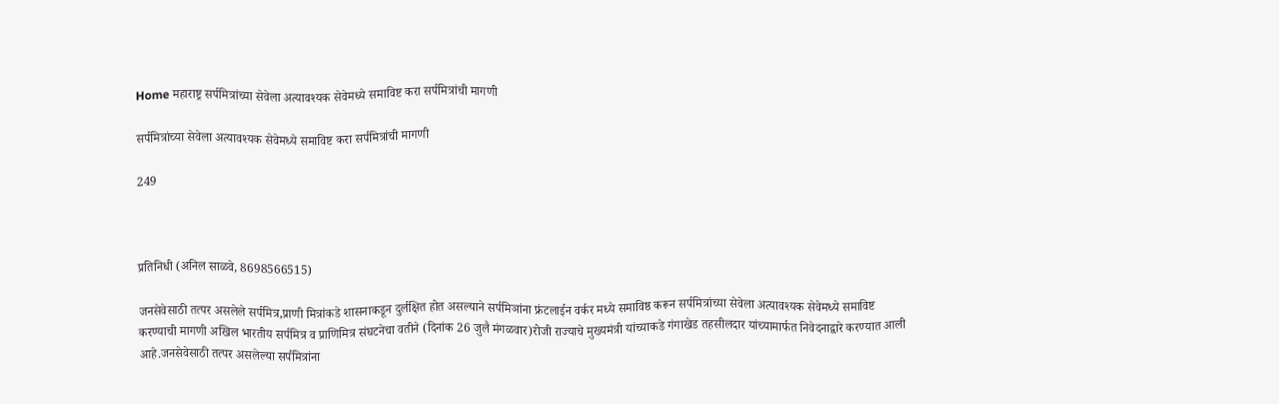Home महाराष्ट्र सर्पमित्रांच्या सेवेला अत्यावश्यक सेवेमध्ये समाविष्ट करा सर्पमित्रांची मागणी

सर्पमित्रांच्या सेवेला अत्यावश्यक सेवेमध्ये समाविष्ट करा सर्पमित्रांची मागणी

249



प्रतिनिधी (अनिल साळवे, 8698566515)

जनसेवेसाठी तत्पर असलेले सर्पमित्र,प्राणी मित्रांकडे शासनाकडून दुर्लक्षित होत असल्याने सर्पमिञांना फ्रंटलाईन वर्कर मध्ये समाविष्ठ करून सर्पमित्रांच्या सेवेला अत्यावश्यक सेवेमध्ये समाविष्ट करण्याची मागणी अखिल भारतीय सर्पमित्र व प्राणिमित्र संघटनेचा वतीने (दिनांक 26 जुलै मंगळवार)रोजी राज्याचे मुख्यमंत्री यांच्याकडे गंगाखेड तहसीलदार यांच्यामार्फत निवेदनाद्वारे करण्यात आली आहे.जनसेवेसाठी तत्पर असलेल्या सर्पमित्रांना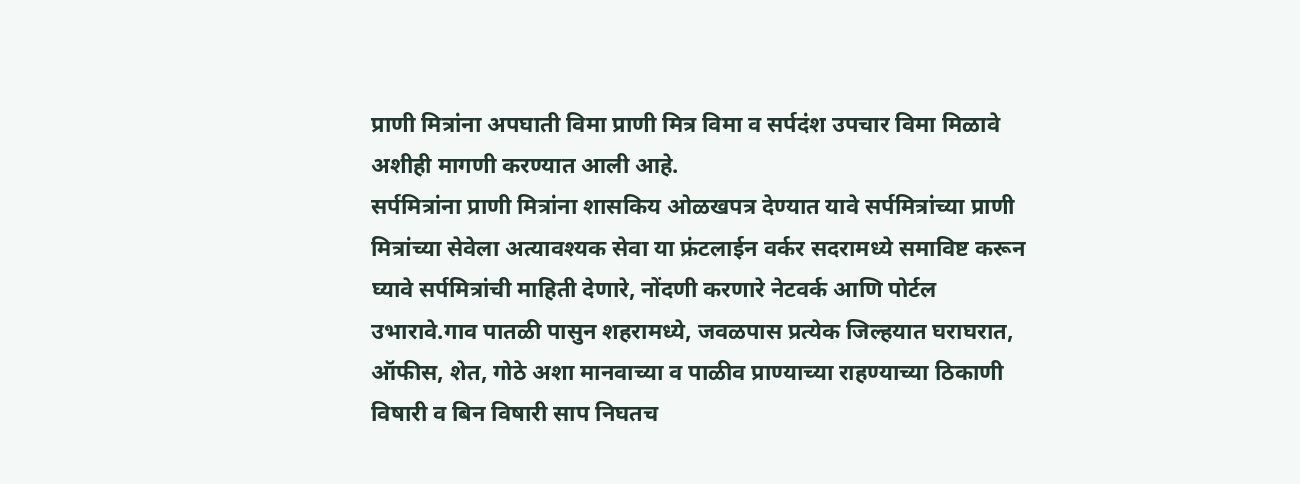प्राणी मित्रांना अपघाती विमा प्राणी मित्र विमा व सर्पदंश उपचार विमा मिळावे अशीही मागणी करण्यात आली आहे.
सर्पमित्रांना प्राणी मित्रांना शासकिय ओळखपत्र देण्यात यावे सर्पमित्रांच्या प्राणी मित्रांच्या सेवेला अत्यावश्यक सेवा या फ्रंटलाईन वर्कर सदरामध्ये समाविष्ट करून घ्यावे सर्पमित्रांची माहिती देणारे, नोंदणी करणारे नेटवर्क आणि पोर्टल उभारावे.गाव पातळी पासुन शहरामध्ये, जवळपास प्रत्येक जिल्हयात घराघरात, ऑफीस, शेत, गोठे अशा मानवाच्या व पाळीव प्राण्याच्या राहण्याच्या ठिकाणी विषारी व बिन विषारी साप निघतच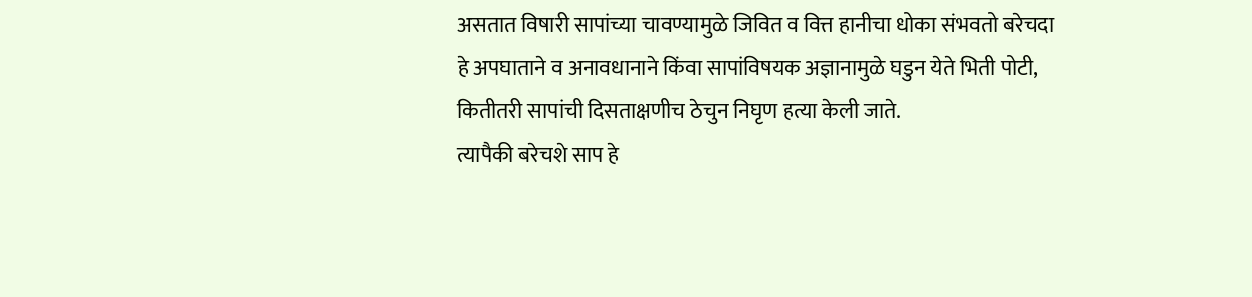असतात विषारी सापांच्या चावण्यामुळे जिवित व वित्त हानीचा धोका संभवतो बरेचदा हे अपघाताने व अनावधानाने किंवा सापांविषयक अज्ञानामुळे घडुन येते भिती पोटी, कितीतरी सापांची दिसताक्षणीच ठेचुन निघृण हत्या केली जाते.
त्यापैकी बरेचशे साप हे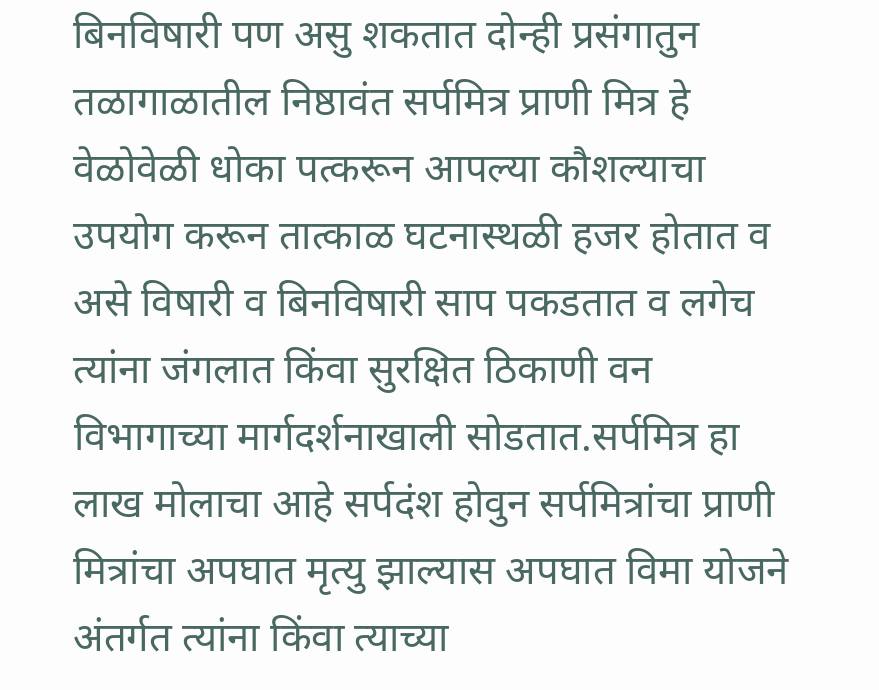बिनविषारी पण असु शकतात दोन्ही प्रसंगातुन तळागाळातील निष्ठावंत सर्पमित्र प्राणी मित्र हे वेळोवेळी धोका पत्करून आपल्या कौशल्याचा उपयोग करून तात्काळ घटनास्थळी हजर होतात व असे विषारी व बिनविषारी साप पकडतात व लगेच त्यांना जंगलात किंवा सुरक्षित ठिकाणी वन विभागाच्या मार्गदर्शनाखाली सोडतात.सर्पमित्र हा लाख मोलाचा आहे सर्पदंश होवुन सर्पमित्रांचा प्राणी मित्रांचा अपघात मृत्यु झाल्यास अपघात विमा योजने अंतर्गत त्यांना किंवा त्याच्या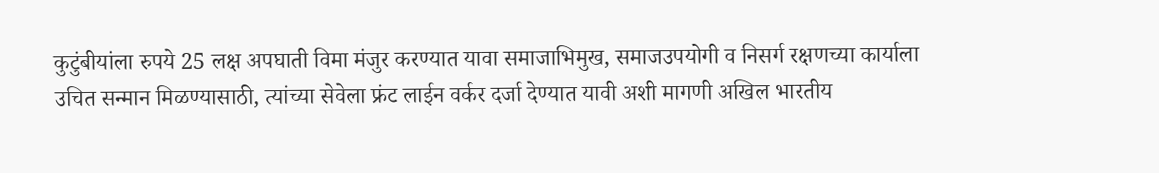कुटुंबीयांला रुपये 25 लक्ष अपघाती विमा मंजुर करण्यात यावा समाजाभिमुख, समाजउपयोगी व निसर्ग रक्षणच्या कार्याला उचित सन्मान मिळण्यासाठी, त्यांच्या सेवेला फ्रंट लाईन वर्कर दर्जा देण्यात यावी अशी मागणी अखिल भारतीय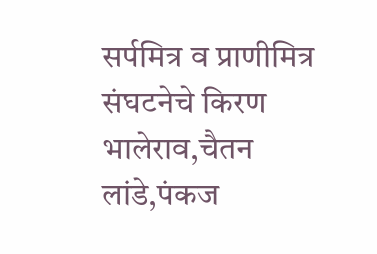सर्पमित्र व प्राणीमित्र संघटनेचे किरण भालेराव,चैतन लांडे,पंकज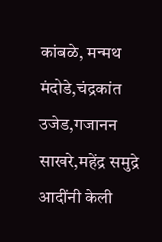कांबळे, मन्मथ मंदोडे,चंद्रकांत उजेड,गजानन साखरे,महेंद्र समुद्रे आदींनी केली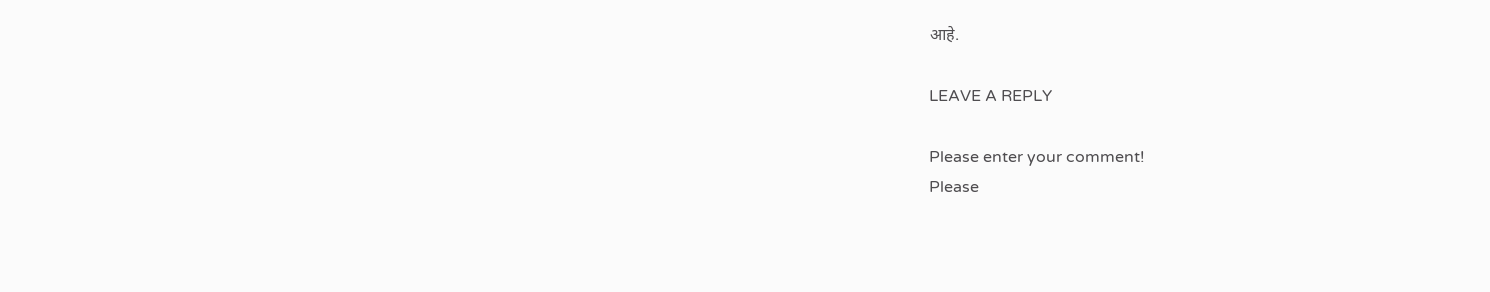आहे.

LEAVE A REPLY

Please enter your comment!
Please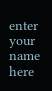enter your name here